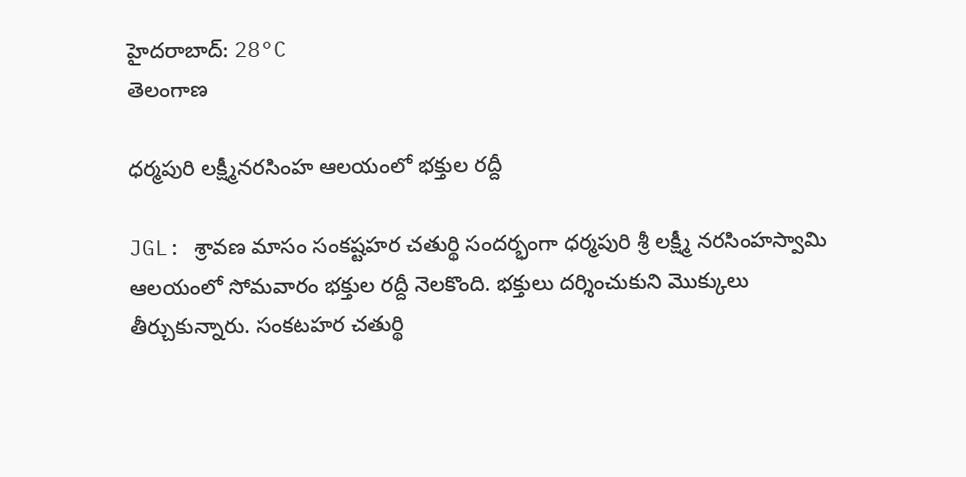హైదరాబాద్: 28°C
తెలంగాణ

ధర్మపురి లక్ష్మీనరసింహ ఆలయంలో భక్తుల రద్దీ

JGL: శ్రావణ మాసం సంకష్టహర చతుర్థి సందర్భంగా ధర్మపురి శ్రీ లక్ష్మీ నరసింహస్వామి ఆలయంలో సోమవారం భక్తుల రద్దీ నెలకొంది. భక్తులు దర్శించుకుని మొక్కులు తీర్చుకున్నారు. సంకటహర చతుర్థి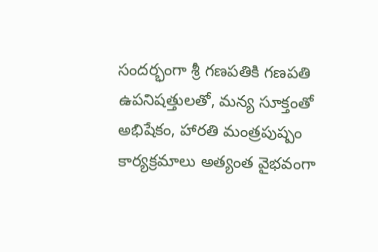సందర్భంగా శ్రీ గణపతికి గణపతి ఉపనిషత్తులతో, మన్య సూక్తంతో అభిషేకం, హారతి మంత్రపుష్పం కార్యక్రమాలు అత్యంత వైభవంగా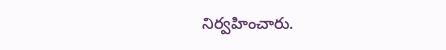నిర్వహించారు.